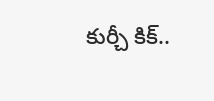కుర్చీ కిక్..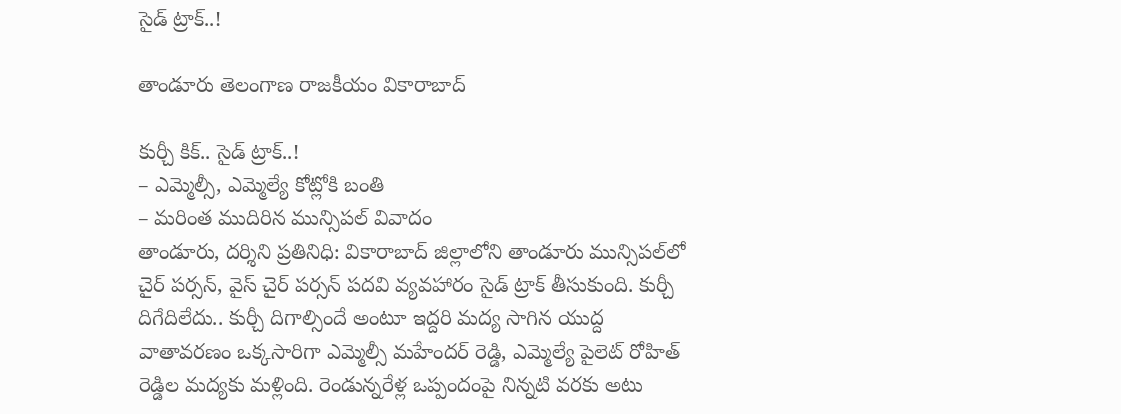సైడ్ ట్రాక్..!

తాండూరు తెలంగాణ రాజకీయం వికారాబాద్

కుర్చీ కిక్.. సైడ్ ట్రాక్..!
– ఎమ్మెల్సీ, ఎమ్మెల్యే కోట్లోకి బంతి
– మ‌రింత‌ ముదిరిన మున్సిప‌ల్ వివాదం
తాండూరు, ద‌ర్శిని ప్ర‌తినిధి: వికారాబాద్ జిల్లాలోని తాండూరు మున్సిప‌ల్‌లో చైర్ ప‌ర్స‌న్, వైస్ చైర్ ప‌ర్స‌న్ ప‌ద‌వి వ్య‌వ‌హారం సైడ్ ట్రాక్ తీసుకుంది. కుర్చీ దిగేదిలేదు.. కుర్చీ దిగాల్సిందే అంటూ ఇద్ద‌రి మ‌ద్య సాగిన యుద్ద వాతావర‌ణం ఒక్క‌సారిగా ఎమ్మెల్సీ మ‌హేంద‌ర్ రెడ్డి, ఎమ్మెల్యే పైలెట్ రోహిత్ రెడ్డిల మ‌ద్య‌కు మ‌ళ్లింది. రెండున్న‌రేళ్ల ఒప్పందంపై నిన్న‌టి వ‌ర‌కు అటు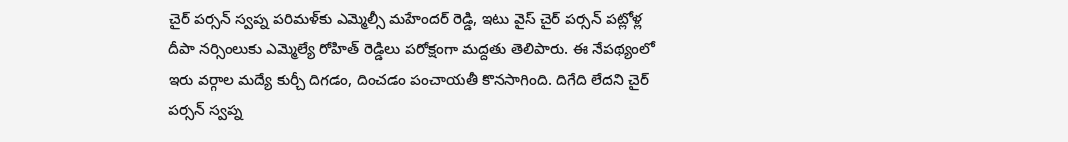చైర్ ప‌ర్స‌న్ స్వ‌ప్న ప‌రిమ‌ళ్‌కు ఎమ్మెల్సీ మ‌హేంద‌ర్ రెడ్డి, ఇటు వైస్ చైర్ ప‌ర్స‌న్ ప‌ట్లోళ్ల దీపా న‌ర్సింలుకు ఎమ్మెల్యే రోహిత్ రెడ్డిలు ప‌రోక్షంగా మ‌ద్ద‌తు తెలిపారు. ఈ నేప‌థ్యంలో ఇరు వ‌ర్గాల మ‌ద్యే కుర్చీ దిగ‌డం, దించ‌డం పంచాయ‌తీ కొన‌సాగింది. దిగేది లేద‌ని చైర్ ప‌ర్స‌న్ స్వ‌ప్న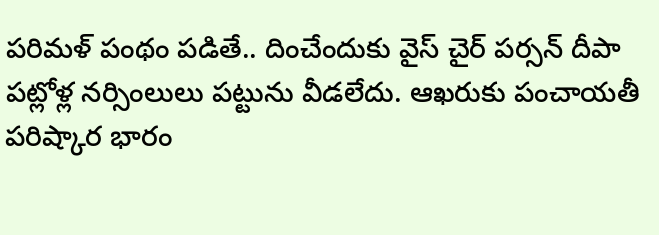ప‌రిమ‌ళ్ పంథం ప‌డితే.. దించేందుకు వైస్ చైర్ ప‌ర్స‌న్ దీపా ప‌ట్లోళ్ల న‌ర్సింలులు ప‌ట్టును వీడలేదు. ఆఖ‌రుకు పంచాయ‌తీ ప‌రిష్కార భారం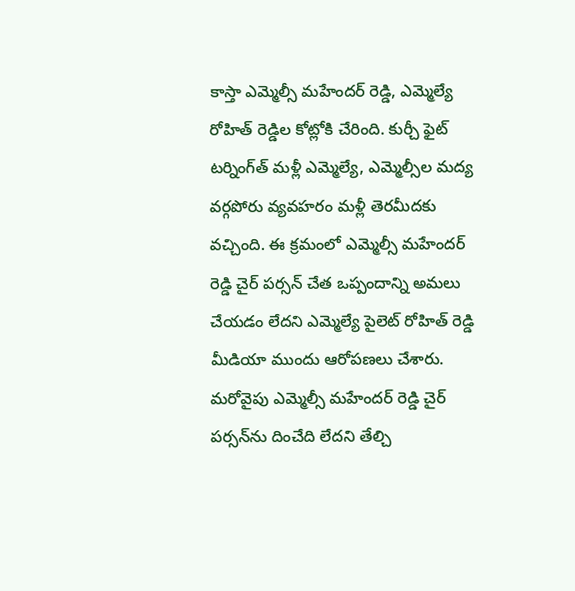కాస్తా ఎమ్మెల్సీ మ‌హేంద‌ర్ రెడ్డి, ఎమ్మెల్యే రోహిత్ రెడ్డిల కోట్లోకి చేరింది. కుర్చీ ఫైట్ ట‌ర్నింగ్‌త్ మ‌ళ్లీ ఎమ్మెల్యే, ఎమ్మెల్సీల మ‌ద్య వ‌ర్గ‌పోరు వ్య‌వ‌హ‌రం మ‌ళ్లీ తెర‌మీద‌కు వ‌చ్చింది. ఈ క్ర‌మంలో ఎమ్మెల్సీ మ‌హేంద‌ర్ రెడ్డి చైర్ ప‌ర్స‌న్ చేత ఒప్పందాన్ని అమ‌లు చేయ‌డం లేద‌ని ఎమ్మెల్యే పైలెట్ రోహిత్ రెడ్డి మీడియా ముందు ఆరోప‌ణ‌లు చేశారు. మ‌రోవైపు ఎమ్మెల్సీ మ‌హేంద‌ర్ రెడ్డి చైర్ ప‌ర్స‌న్‌ను దించేది లేద‌ని తేల్చి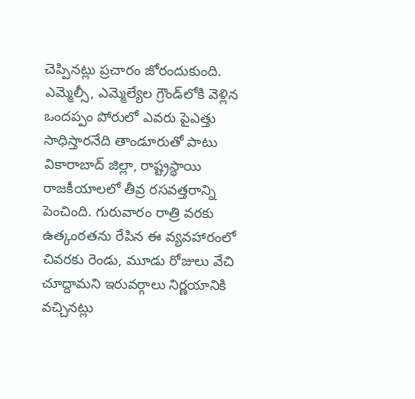చెప్పిన‌ట్లు ప్ర‌చారం జోరందుకుంది. ఎమ్మెల్సీ, ఎమ్మెల్యేల గ్రౌండ్‌లోకి వెళ్లిన ఒంద‌ప్పం పోరులో ఎవ‌రు పైఎత్తు సాధిస్తారనేది తాండూరుతో పాటు వికారాబాద్ జిల్లా, రాష్ట్ర‌స్థాయి రాజ‌కీయాల‌లో తీవ్ర ర‌స‌వ‌త్తరాన్ని పెంచింది. గురువారం రాత్రి వ‌ర‌కు ఉత్కంఠ‌త‌ను రేపిన ఈ వ్య‌వ‌హారంలో చివ‌ర‌కు రెండు, మూడు రోజులు వేచి చూద్దామ‌ని ఇరువ‌ర్గాలు నిర్ణ‌యానికి వ‌చ్చిన‌ట్లు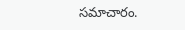స‌మాచారం.